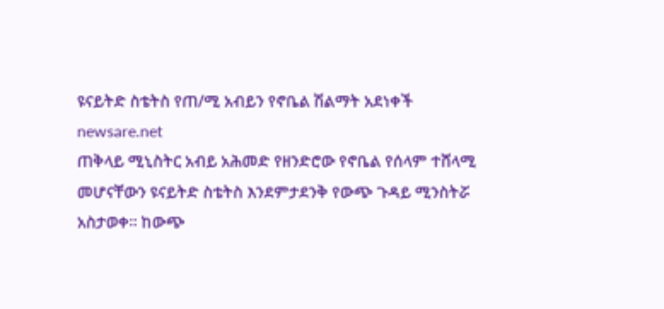ዩናይትድ ስቴትስ የጠ/ሚ አብይን የኖቤል ሽልማት አደነቀች
newsare.net
ጠቅላይ ሚኒስትር አብይ አሕመድ የዘንድሮው የኖቤል የሰላም ተሸላሚ መሆናቸውን ዩናይትድ ስቴትስ እንደምታደንቅ የውጭ ጉዳይ ሚንስትሯ አስታወቀ። ከውጭ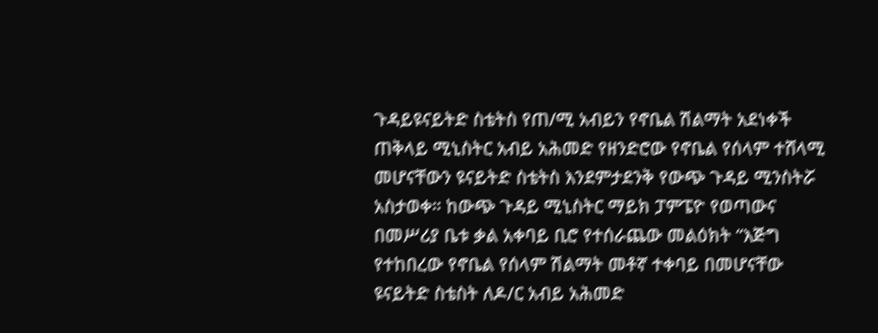ጉዳይዩናይትድ ስቴትስ የጠ/ሚ አብይን የኖቤል ሽልማት አደነቀች
ጠቅላይ ሚኒስትር አብይ አሕመድ የዘንድሮው የኖቤል የሰላም ተሸላሚ መሆናቸውን ዩናይትድ ስቴትስ እንደምታደንቅ የውጭ ጉዳይ ሚንስትሯ አስታወቀ። ከውጭ ጉዳይ ሚኒስትር ማይክ ፓምፔዮ የወጣውና በመሥሪያ ቤቱ ቃል አቀባይ ቢሮ የተሰራጨው መልዕክት “እጅግ የተከበረው የኖቤል የሰላም ሽልማት መቶኛ ተቀባይ በመሆናቸው ዩናይትድ ስቴስት ለዶ/ር አብይ አሕመድ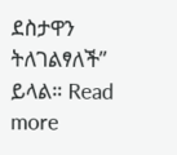ደስታዋን ትለገልፃለች” ይላል። Read more